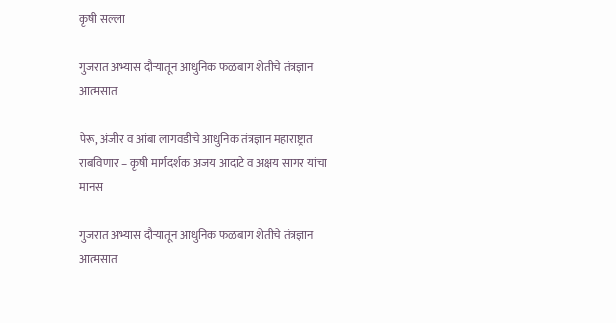कृषी सल्ला

गुजरात अभ्यास दौऱ्यातून आधुनिक फळबाग शेतीचे तंत्रज्ञान आत्मसात

पेरू, अंजीर व आंबा लागवडीचे आधुनिक तंत्रज्ञान महाराष्ट्रात राबविणार – कृषी मार्गदर्शक अजय आदाटे व अक्षय सागर यांचा मानस

गुजरात अभ्यास दौऱ्यातून आधुनिक फळबाग शेतीचे तंत्रज्ञान आत्मसात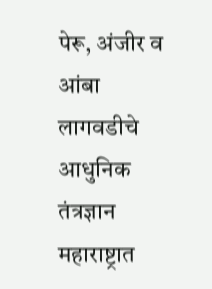पेरू, अंजीर व आंबा लागवडीचे आधुनिक तंत्रज्ञान महाराष्ट्रात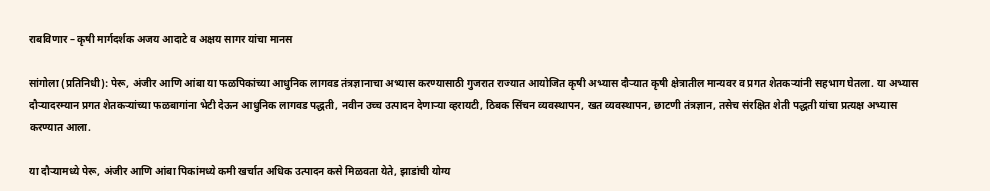राबविणार – कृषी मार्गदर्शक अजय आदाटे व अक्षय सागर यांचा मानस

सांगोला (प्रतिनिधी): पेरू, अंजीर आणि आंबा या फळपिकांच्या आधुनिक लागवड तंत्रज्ञानाचा अभ्यास करण्यासाठी गुजरात राज्यात आयोजित कृषी अभ्यास दौऱ्यात कृषी क्षेत्रातील मान्यवर व प्रगत शेतकऱ्यांनी सहभाग घेतला. या अभ्यास दौऱ्यादरम्यान प्रगत शेतकऱ्यांच्या फळबागांना भेटी देऊन आधुनिक लागवड पद्धती, नवीन उच्च उत्पादन देणाऱ्या व्हरायटी, ठिबक सिंचन व्यवस्थापन, खत व्यवस्थापन, छाटणी तंत्रज्ञान, तसेच संरक्षित शेती पद्धती यांचा प्रत्यक्ष अभ्यास करण्यात आला.

या दौऱ्यामध्ये पेरू, अंजीर आणि आंबा पिकांमध्ये कमी खर्चात अधिक उत्पादन कसे मिळवता येते, झाडांची योग्य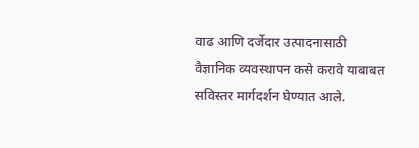वाढ आणि दर्जेदार उत्पादनासाठी वैज्ञानिक व्यवस्थापन कसे करावे याबाबत सविस्तर मार्गदर्शन घेण्यात आले.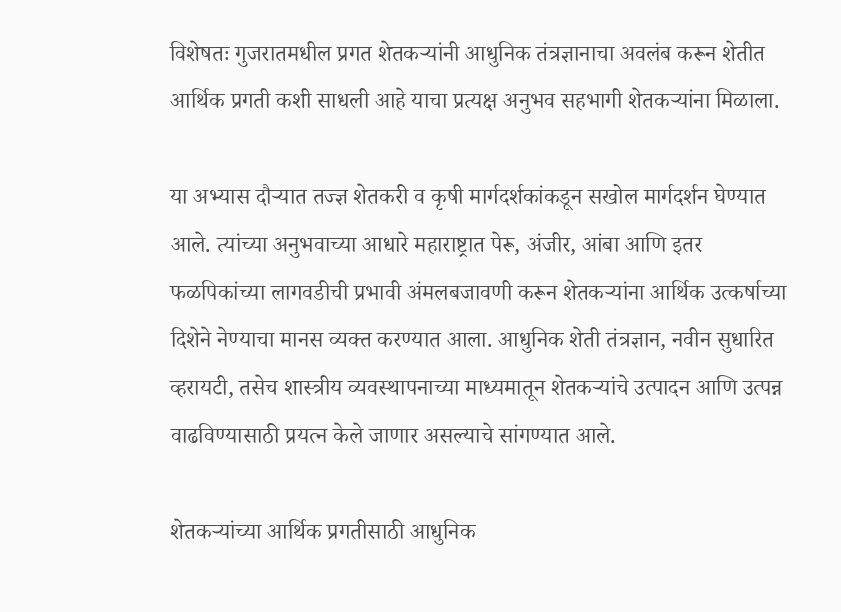विशेषतः गुजरातमधील प्रगत शेतकऱ्यांनी आधुनिक तंत्रज्ञानाचा अवलंब करून शेतीत आर्थिक प्रगती कशी साधली आहे याचा प्रत्यक्ष अनुभव सहभागी शेतकऱ्यांना मिळाला.

या अभ्यास दौऱ्यात तज्ज्ञ शेतकरी व कृषी मार्गदर्शकांकडून सखोल मार्गदर्शन घेण्यात आले. त्यांच्या अनुभवाच्या आधारे महाराष्ट्रात पेरू, अंजीर, आंबा आणि इतर फळपिकांच्या लागवडीची प्रभावी अंमलबजावणी करून शेतकऱ्यांना आर्थिक उत्कर्षाच्या दिशेने नेण्याचा मानस व्यक्त करण्यात आला. आधुनिक शेती तंत्रज्ञान, नवीन सुधारित व्हरायटी, तसेच शास्त्रीय व्यवस्थापनाच्या माध्यमातून शेतकऱ्यांचे उत्पादन आणि उत्पन्न वाढविण्यासाठी प्रयत्न केले जाणार असल्याचे सांगण्यात आले.

शेतकऱ्यांच्या आर्थिक प्रगतीसाठी आधुनिक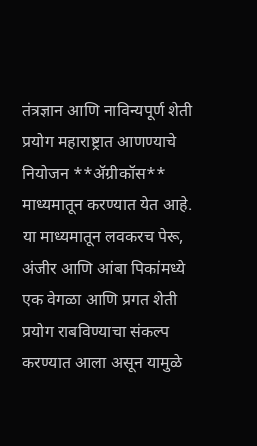तंत्रज्ञान आणि नाविन्यपूर्ण शेती प्रयोग महाराष्ट्रात आणण्याचे नियोजन **ॲग्रीकॉस** माध्यमातून करण्यात येत आहे. या माध्यमातून लवकरच पेरू, अंजीर आणि आंबा पिकांमध्ये एक वेगळा आणि प्रगत शेती प्रयोग राबविण्याचा संकल्प करण्यात आला असून यामुळे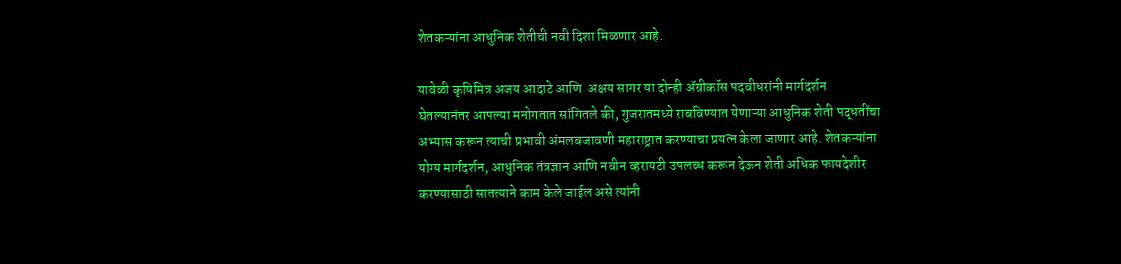शेतकऱ्यांना आधुनिक शेतीची नवी दिशा मिळणार आहे.

यावेळी कृषिमित्र अजय आदाटे आणि  अक्षय सागर या दोन्ही ॲग्रीकॉस पदवीधरांनी मार्गदर्शन घेतल्यानंतर आपल्या मनोगतात सांगितले की, गुजरातमध्ये राबविण्यात येणाऱ्या आधुनिक शेती पद्धतींचा अभ्यास करून त्याची प्रभावी अंमलबजावणी महाराष्ट्रात करण्याचा प्रयत्न केला जाणार आहे. शेतकऱ्यांना योग्य मार्गदर्शन, आधुनिक तंत्रज्ञान आणि नवीन व्हरायटी उपलब्ध करून देऊन शेती अधिक फायदेशीर करण्यासाठी सातत्याने काम केले जाईल असे त्यांनी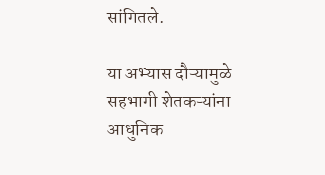सांगितले.

या अभ्यास दौऱ्यामुळे सहभागी शेतकऱ्यांना आधुनिक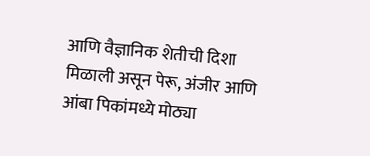आणि वैज्ञानिक शेतीची दिशा मिळाली असून पेरू, अंजीर आणि आंबा पिकांमध्ये मोठ्या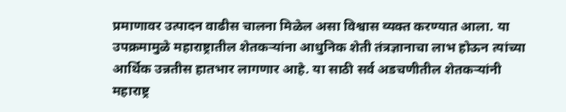प्रमाणावर उत्पादन वाढीस चालना मिळेल असा विश्वास व्यक्त करण्यात आला. या उपक्रमामुळे महाराष्ट्रातील शेतकऱ्यांना आधुनिक शेती तंत्रज्ञानाचा लाभ होऊन त्यांच्या आर्थिक उन्नतीस हातभार लागणार आहे. या साठी सर्व अडचणीतील शेतकऱ्यांनी महाराष्ट्र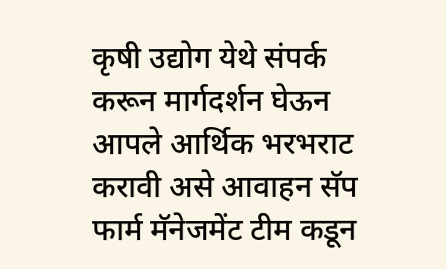कृषी उद्योग येथे संपर्क करून मार्गदर्शन घेऊन आपले आर्थिक भरभराट करावी असे आवाहन सॅप फार्म मॅनेजमेंट टीम कडून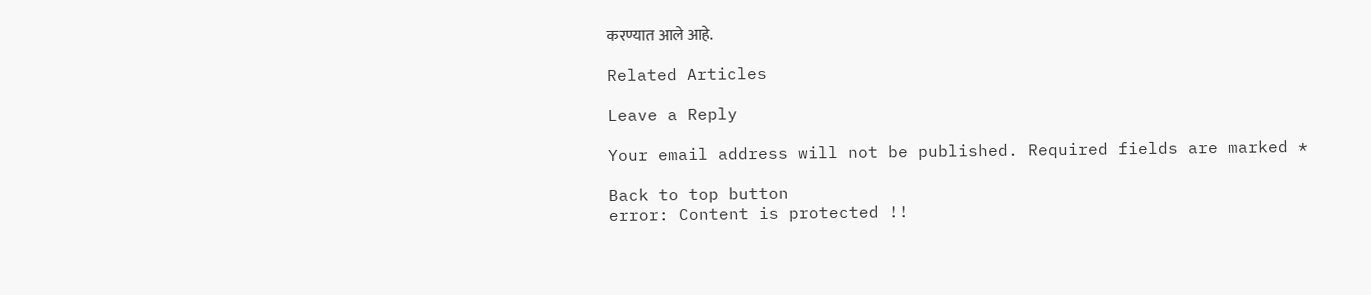करण्यात आले आहे.

Related Articles

Leave a Reply

Your email address will not be published. Required fields are marked *

Back to top button
error: Content is protected !!